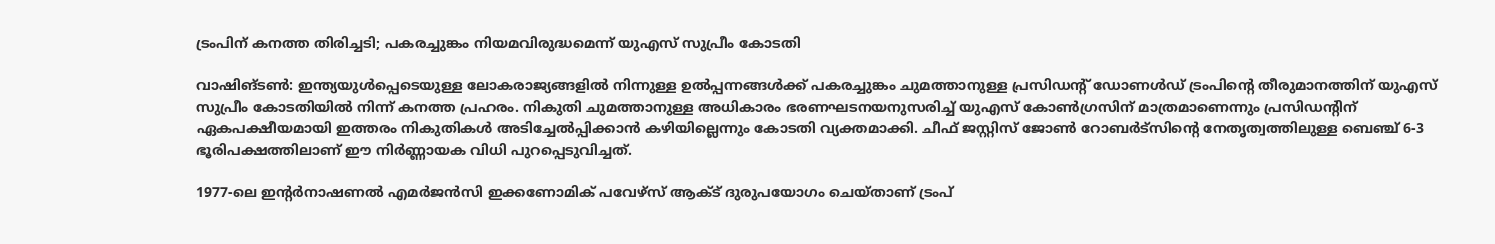ട്രംപിന് കനത്ത തിരിച്ചടി; പകരച്ചുങ്കം നിയമവിരുദ്ധമെന്ന് യുഎസ് സുപ്രീം കോടതി

വാഷിങ്ടൺ: ഇന്ത്യയുൾപ്പെടെയുള്ള ലോകരാജ്യങ്ങളിൽ നിന്നുള്ള ഉൽപ്പന്നങ്ങൾക്ക് പകരച്ചുങ്കം ചുമത്താനുള്ള പ്രസിഡന്റ് ഡോണൾഡ് ട്രംപിന്റെ തീരുമാനത്തിന് യുഎസ് സുപ്രീം കോടതിയിൽ നിന്ന് കനത്ത പ്രഹരം. നികുതി ചുമത്താനുള്ള അധികാരം ഭരണഘടനയനുസരിച്ച് യുഎസ് കോൺഗ്രസിന് മാത്രമാണെന്നും പ്രസിഡന്റിന് ഏകപക്ഷീയമായി ഇത്തരം നികുതികൾ അടിച്ചേൽപ്പിക്കാൻ കഴിയില്ലെന്നും കോടതി വ്യക്തമാക്കി. ചീഫ് ജസ്റ്റിസ് ജോൺ റോബർട്‌സിന്റെ നേതൃത്വത്തിലുള്ള ബെഞ്ച് 6-3 ഭൂരിപക്ഷത്തിലാണ് ഈ നിർണ്ണായക വിധി പുറപ്പെടുവിച്ചത്.

1977-ലെ ഇന്റർനാഷണൽ എമർജൻസി ഇക്കണോമിക് പവേഴ്‌സ് ആക്ട് ദുരുപയോഗം ചെയ്താണ് ട്രംപ്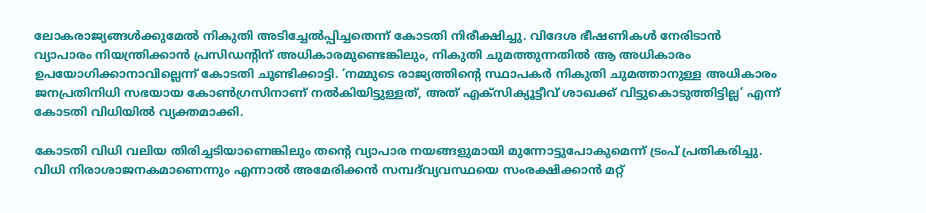ലോകരാജ്യങ്ങൾക്കുമേൽ നികുതി അടിച്ചേൽപ്പിച്ചതെന്ന് കോടതി നിരീക്ഷിച്ചു. വിദേശ ഭീഷണികൾ നേരിടാൻ വ്യാപാരം നിയന്ത്രിക്കാൻ പ്രസിഡന്റിന് അധികാരമുണ്ടെങ്കിലും, നികുതി ചുമത്തുന്നതിൽ ആ അധികാരം ഉപയോഗിക്കാനാവില്ലെന്ന് കോടതി ചൂണ്ടിക്കാട്ടി. ‘നമ്മുടെ രാജ്യത്തിന്റെ സ്ഥാപകർ നികുതി ചുമത്താനുള്ള അധികാരം ജനപ്രതിനിധി സഭയായ കോൺഗ്രസിനാണ് നൽകിയിട്ടുള്ളത്, അത് എക്‌സിക്യൂട്ടീവ് ശാഖക്ക് വിട്ടുകൊടുത്തിട്ടില്ല’ എന്ന് കോടതി വിധിയിൽ വ്യക്തമാക്കി.

കോടതി വിധി വലിയ തിരിച്ചടിയാണെങ്കിലും തന്റെ വ്യാപാര നയങ്ങളുമായി മുന്നോട്ടുപോകുമെന്ന് ട്രംപ് പ്രതികരിച്ചു. വിധി നിരാശാജനകമാണെന്നും എന്നാൽ അമേരിക്കൻ സമ്പദ്‌വ്യവസ്ഥയെ സംരക്ഷിക്കാൻ മറ്റ്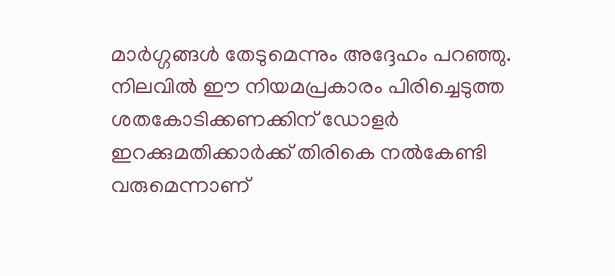മാർഗ്ഗങ്ങൾ തേടുമെന്നും അദ്ദേഹം പറഞ്ഞു. നിലവിൽ ഈ നിയമപ്രകാരം പിരിച്ചെടുത്ത ശതകോടിക്കണക്കിന് ഡോളർ ഇറക്കുമതിക്കാർക്ക് തിരികെ നൽകേണ്ടി വരുമെന്നാണ്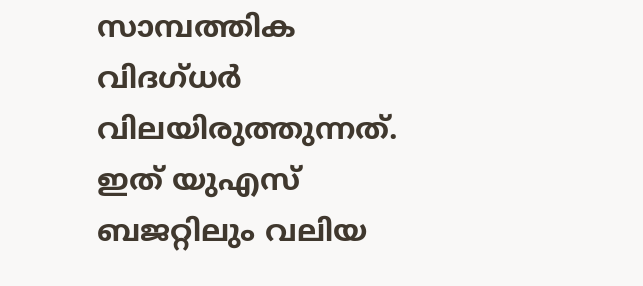സാമ്പത്തിക വിദഗ്ധർ വിലയിരുത്തുന്നത്. ഇത് യുഎസ് ബജറ്റിലും വലിയ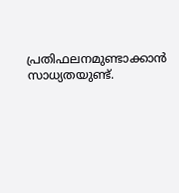പ്രതിഫലനമുണ്ടാക്കാൻ സാധ്യതയുണ്ട്.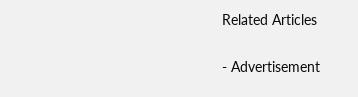Related Articles

- Advertisement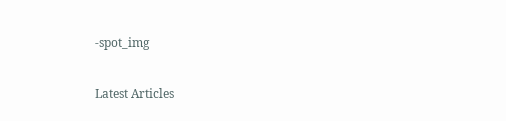-spot_img

Latest Articles